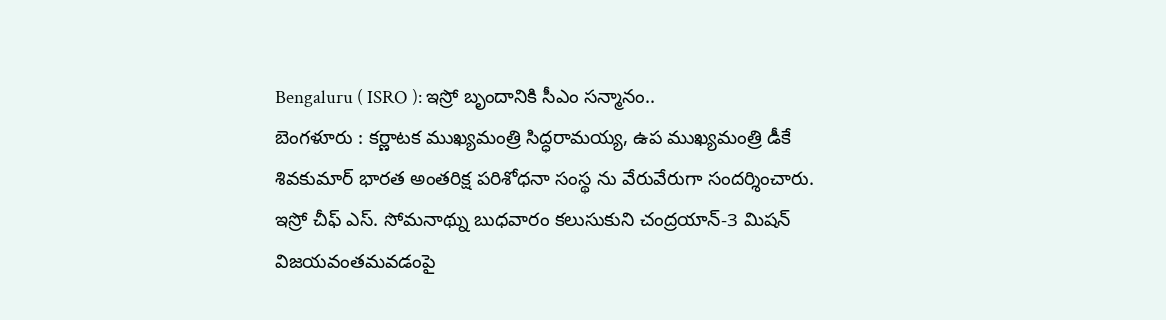Bengaluru ( ISRO ): ఇస్రో బృందానికి సీఎం సన్మానం..
బెంగళూరు : కర్ణాటక ముఖ్యమంత్రి సిద్ధరామయ్య, ఉప ముఖ్యమంత్రి డీకే శివకుమార్ భారత అంతరిక్ష పరిశోధనా సంస్థ ను వేరువేరుగా సందర్శించారు. ఇస్రో చీఫ్ ఎస్. సోమనాథ్ను బుధవారం కలుసుకుని చంద్రయాన్-3 మిషన్ విజయవంతమవడంపై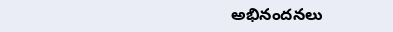అభినందనలు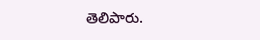తెలిపారు.